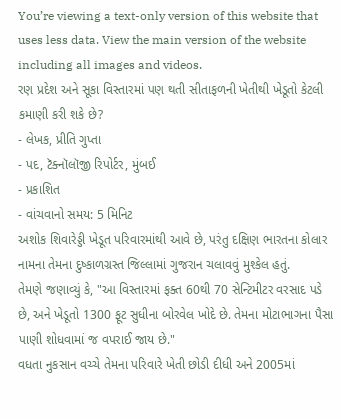You’re viewing a text-only version of this website that uses less data. View the main version of the website including all images and videos.
રણ પ્રદેશ અને સૂકા વિસ્તારમાં પણ થતી સીતાફળની ખેતીથી ખેડૂતો કેટલી કમાણી કરી શકે છે?
- લેખક, પ્રીતિ ગુપ્તા
- પદ, ટૅક્નૉલૉજી રિપોર્ટર, મુંબઈ
- પ્રકાશિત
- વાંચવાનો સમય: 5 મિનિટ
અશોક શિવારેડ્ડી ખેડૂત પરિવારમાંથી આવે છે, પરંતુ દક્ષિણ ભારતના કોલાર નામના તેમના દુષ્કાળગ્રસ્ત જિલ્લામાં ગુજરાન ચલાવવું મુશ્કેલ હતું.
તેમણે જણાવ્યું કે, "આ વિસ્તારમાં ફક્ત 60થી 70 સેન્ટિમીટર વરસાદ પડે છે, અને ખેડૂતો 1300 ફૂટ સુધીના બોરવેલ ખોદે છે. તેમના મોટાભાગના પૈસા પાણી શોધવામાં જ વપરાઈ જાય છે."
વધતા નુકસાન વચ્ચે તેમના પરિવારે ખેતી છોડી દીધી અને 2005માં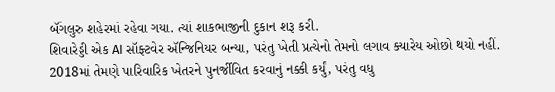બૅંગલુરુ શહેરમાં રહેવા ગયા. ત્યાં શાકભાજીની દુકાન શરૂ કરી.
શિવારેડ્ડી એક AI સૉફ્ટવેર ઍન્જિનિયર બન્યા, પરંતુ ખેતી પ્રત્યેનો તેમનો લગાવ ક્યારેય ઓછો થયો નહીં.
2018માં તેમણે પારિવારિક ખેતરને પુનર્જીવિત કરવાનું નક્કી કર્યું, પરંતુ વધુ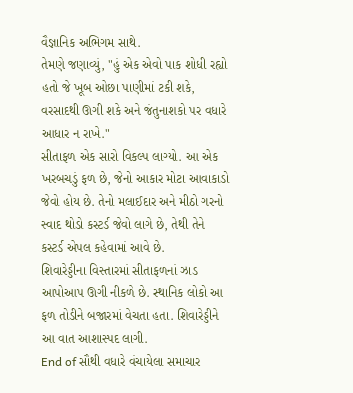વૈજ્ઞાનિક અભિગમ સાથે.
તેમણે જણાવ્યું, "હું એક એવો પાક શોધી રહ્યો હતો જે ખૂબ ઓછા પાણીમાં ટકી શકે, વરસાદથી ઊગી શકે અને જંતુનાશકો પર વધારે આધાર ન રાખે."
સીતાફળ એક સારો વિકલ્પ લાગ્યો. આ એક ખરબચડું ફળ છે, જેનો આકાર મોટા આવાકાડો જેવો હોય છે. તેનો મલાઈદાર અને મીઠો ગરનો સ્વાદ થોડો કસ્ટર્ડ જેવો લાગે છે, તેથી તેને કસ્ટર્ડ એપલ કહેવામાં આવે છે.
શિવારેડ્ડીના વિસ્તારમાં સીતાફળનાં ઝાડ આપોઆપ ઊગી નીકળે છે. સ્થાનિક લોકો આ ફળ તોડીને બજારમાં વેચતા હતા. શિવારેડ્ડીને આ વાત આશાસ્પદ લાગી.
End of સૌથી વધારે વંચાયેલા સમાચાર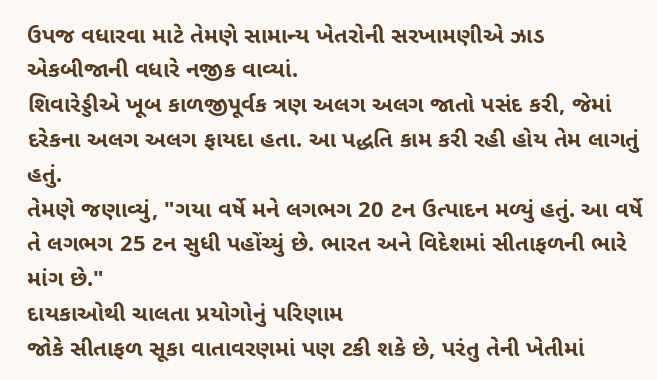ઉપજ વધારવા માટે તેમણે સામાન્ય ખેતરોની સરખામણીએ ઝાડ એકબીજાની વધારે નજીક વાવ્યાં.
શિવારેડ્ડીએ ખૂબ કાળજીપૂર્વક ત્રણ અલગ અલગ જાતો પસંદ કરી, જેમાં દરેકના અલગ અલગ ફાયદા હતા. આ પદ્ધતિ કામ કરી રહી હોય તેમ લાગતું હતું.
તેમણે જણાવ્યું, "ગયા વર્ષે મને લગભગ 20 ટન ઉત્પાદન મળ્યું હતું. આ વર્ષે તે લગભગ 25 ટન સુધી પહોંચ્યું છે. ભારત અને વિદેશમાં સીતાફળની ભારે માંગ છે."
દાયકાઓથી ચાલતા પ્રયોગોનું પરિણામ
જોકે સીતાફળ સૂકા વાતાવરણમાં પણ ટકી શકે છે, પરંતુ તેની ખેતીમાં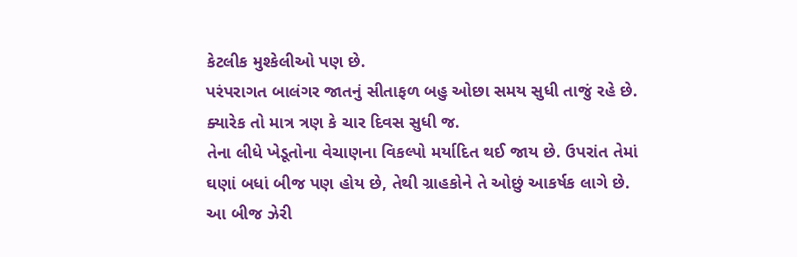કેટલીક મુશ્કેલીઓ પણ છે.
પરંપરાગત બાલંગર જાતનું સીતાફળ બહુ ઓછા સમય સુધી તાજું રહે છે. ક્યારેક તો માત્ર ત્રણ કે ચાર દિવસ સુધી જ.
તેના લીધે ખેડૂતોના વેચાણના વિકલ્પો મર્યાદિત થઈ જાય છે. ઉપરાંત તેમાં ઘણાં બધાં બીજ પણ હોય છે, તેથી ગ્રાહકોને તે ઓછું આકર્ષક લાગે છે.
આ બીજ ઝેરી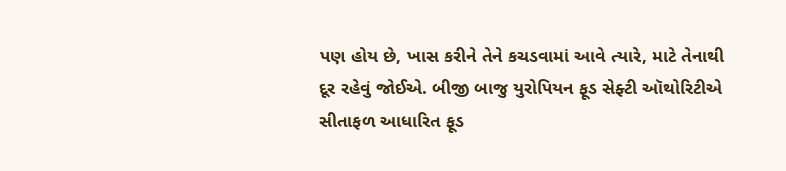પણ હોય છે, ખાસ કરીને તેને કચડવામાં આવે ત્યારે, માટે તેનાથી દૂર રહેવું જોઈએ. બીજી બાજુ યુરોપિયન ફૂડ સેફ્ટી ઑથોરિટીએ સીતાફળ આધારિત ફૂડ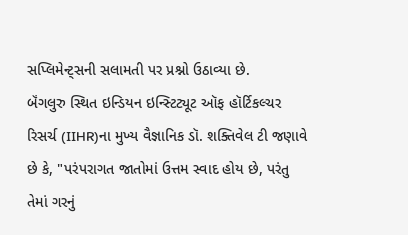સપ્લિમેન્ટ્સની સલામતી પર પ્રશ્નો ઉઠાવ્યા છે.
બૅંગલુરુ સ્થિત ઇન્ડિયન ઇન્સ્ટિટ્યૂટ ઑફ હૉર્ટિકલ્ચર રિસર્ચ (IIHR)ના મુખ્ય વૈજ્ઞાનિક ડૉ. શક્તિવેલ ટી જણાવે છે કે, "પરંપરાગત જાતોમાં ઉત્તમ સ્વાદ હોય છે, પરંતુ તેમાં ગરનું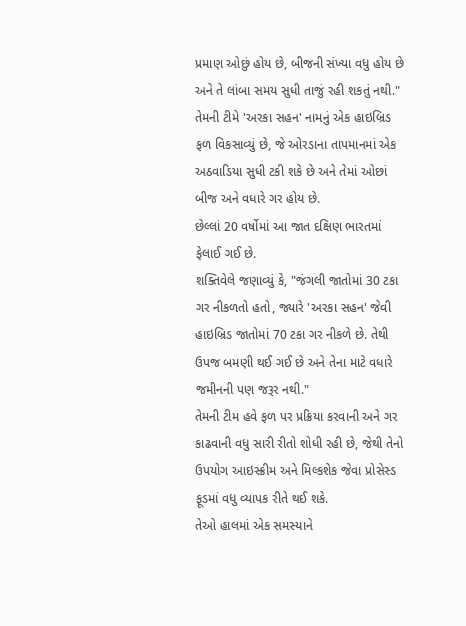પ્રમાણ ઓછું હોય છે, બીજની સંખ્યા વધુ હોય છે અને તે લાંબા સમય સુધી તાજું રહી શકતું નથી."
તેમની ટીમે 'અરકા સહન' નામનું એક હાઇબ્રિડ ફળ વિકસાવ્યું છે, જે ઓરડાના તાપમાનમાં એક અઠવાડિયા સુધી ટકી શકે છે અને તેમાં ઓછાં બીજ અને વધારે ગર હોય છે.
છેલ્લાં 20 વર્ષોમાં આ જાત દક્ષિણ ભારતમાં ફેલાઈ ગઈ છે.
શક્તિવેલે જણાવ્યું કે, "જંગલી જાતોમાં 30 ટકા ગર નીકળતો હતો, જ્યારે 'અરકા સહન' જેવી હાઇબ્રિડ જાતોમાં 70 ટકા ગર નીકળે છે. તેથી ઉપજ બમણી થઈ ગઈ છે અને તેના માટે વધારે જમીનની પણ જરૂર નથી."
તેમની ટીમ હવે ફળ પર પ્રક્રિયા કરવાની અને ગર કાઢવાની વધુ સારી રીતો શોધી રહી છે, જેથી તેનો ઉપયોગ આઇસ્ક્રીમ અને મિલ્કશેક જેવા પ્રોસેસ્ડ ફૂડમાં વધુ વ્યાપક રીતે થઈ શકે.
તેઓ હાલમાં એક સમસ્યાને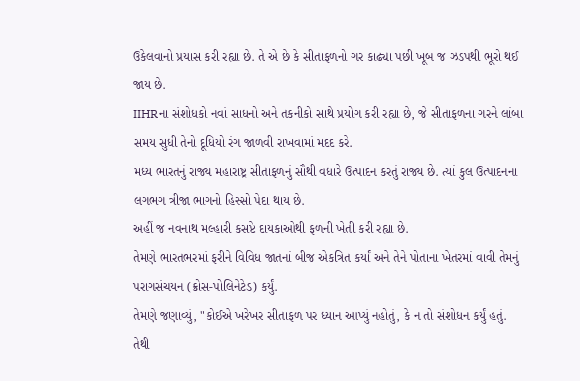ઉકેલવાનો પ્રયાસ કરી રહ્યા છે. તે એ છે કે સીતાફળનો ગર કાઢ્યા પછી ખૂબ જ ઝડપથી ભૂરો થઈ જાય છે.
IIHRના સંશોધકો નવાં સાધનો અને તકનીકો સાથે પ્રયોગ કરી રહ્યા છે, જે સીતાફળના ગરને લાંબા સમય સુધી તેનો દૂધિયો રંગ જાળવી રાખવામાં મદદ કરે.
મધ્ય ભારતનું રાજ્ય મહારાષ્ટ્ર સીતાફળનું સૌથી વધારે ઉત્પાદન કરતું રાજ્ય છે. ત્યાં કુલ ઉત્પાદનના લગભગ ત્રીજા ભાગનો હિસ્સો પેદા થાય છે.
અહીં જ નવનાથ મલ્હારી કસપ્ટે દાયકાઓથી ફળની ખેતી કરી રહ્યા છે.
તેમણે ભારતભરમાં ફરીને વિવિધ જાતનાં બીજ એકત્રિત કર્યાં અને તેને પોતાના ખેતરમાં વાવી તેમનું પરાગસંચયન (ક્રોસ-પોલિનેટેડ) કર્યું.
તેમણે જણાવ્યું, "કોઈએ ખરેખર સીતાફળ પર ધ્યાન આપ્યું નહોતું, કે ન તો સંશોધન કર્યું હતું. તેથી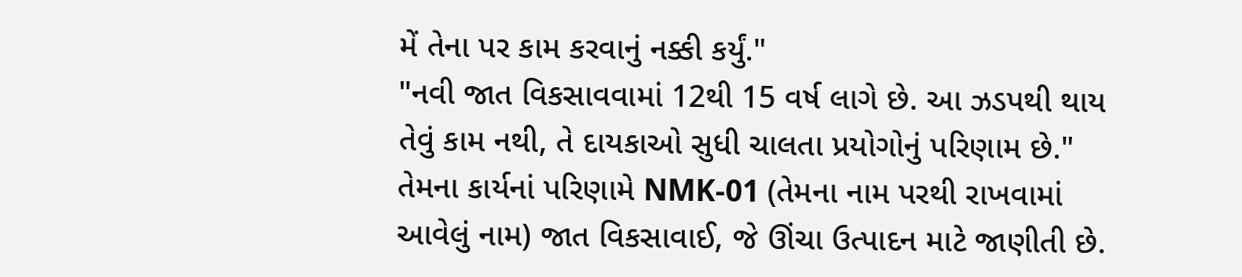મેં તેના પર કામ કરવાનું નક્કી કર્યું."
"નવી જાત વિકસાવવામાં 12થી 15 વર્ષ લાગે છે. આ ઝડપથી થાય તેવું કામ નથી, તે દાયકાઓ સુધી ચાલતા પ્રયોગોનું પરિણામ છે."
તેમના કાર્યનાં પરિણામે NMK-01 (તેમના નામ પરથી રાખવામાં આવેલું નામ) જાત વિકસાવાઈ, જે ઊંચા ઉત્પાદન માટે જાણીતી છે.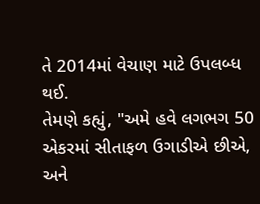તે 2014માં વેચાણ માટે ઉપલબ્ધ થઈ.
તેમણે કહ્યું, "અમે હવે લગભગ 50 એકરમાં સીતાફળ ઉગાડીએ છીએ, અને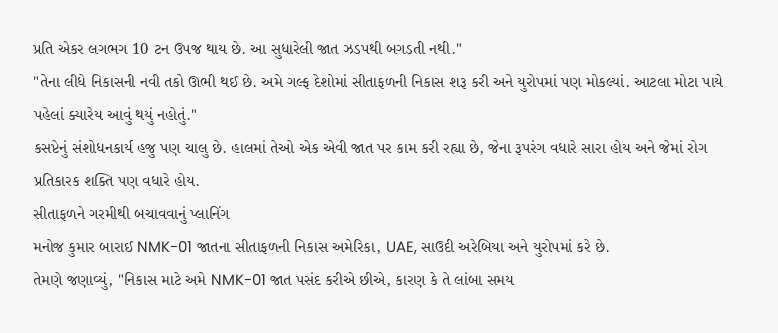પ્રતિ એકર લગભગ 10 ટન ઉપજ થાય છે. આ સુધારેલી જાત ઝડપથી બગડતી નથી."
"તેના લીધે નિકાસની નવી તકો ઊભી થઈ છે. અમે ગલ્ફ દેશોમાં સીતાફળની નિકાસ શરૂ કરી અને યુરોપમાં પણ મોકલ્યાં. આટલા મોટા પાયે પહેલાં ક્યારેય આવું થયું નહોતું."
કસપ્ટેનું સંશોધનકાર્ય હજુ પણ ચાલુ છે. હાલમાં તેઓ એક એવી જાત પર કામ કરી રહ્યા છે, જેના રૂપરંગ વધારે સારા હોય અને જેમાં રોગ પ્રતિકારક શક્તિ પણ વધારે હોય.
સીતાફળને ગરમીથી બચાવવાનું પ્લાનિંગ
મનોજ કુમાર બારાઈ NMK-01 જાતના સીતાફળની નિકાસ અમેરિકા, UAE, સાઉદી અરેબિયા અને યુરોપમાં કરે છે.
તેમણે જણાવ્યું, "નિકાસ માટે અમે NMK-01 જાત પસંદ કરીએ છીએ, કારણ કે તે લાંબા સમય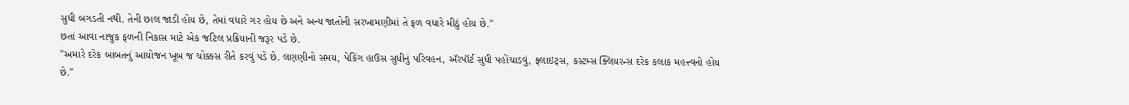સુધી બગડતી નથી. તેની છાલ જાડી હોય છે, તેમાં વધારે ગર હોય છે અને અન્ય જાતોની સરખામણીમાં તે ફળ વધારે મીઠું હોય છે."
છતાં આવા નાજુક ફળની નિકાસ માટે એક જટિલ પ્રક્રિયાની જરૂર પડે છે.
"અમારે દરેક બાબતનું આયોજન ખૂબ જ ચોક્કસ રીતે કરવું પડે છે. લણણીનો સમય, પેકિંગ હાઉસ સુધીનું પરિવહન, ઍરપૉર્ટ સુધી પહોંચાડવું, ફ્લાઇટ્સ, કસ્ટમ્સ ક્લિયરન્સ દરેક કલાક મહત્ત્વનો હોય છે."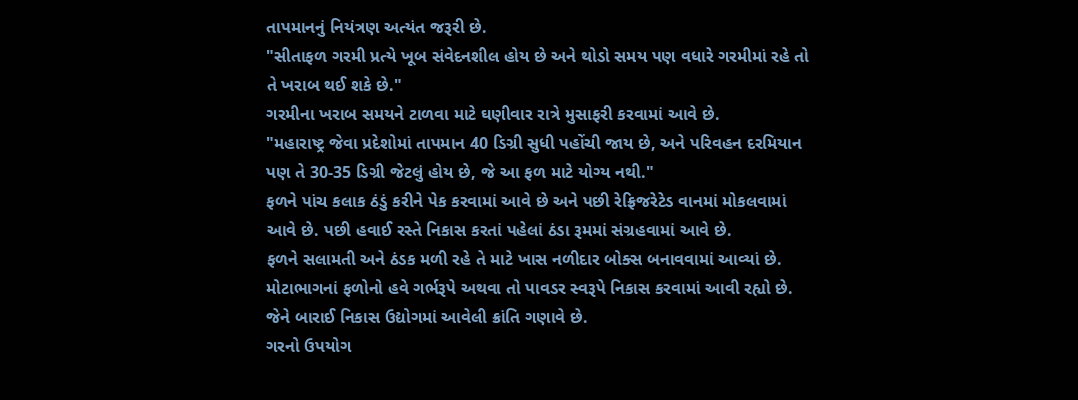તાપમાનનું નિયંત્રણ અત્યંત જરૂરી છે.
"સીતાફળ ગરમી પ્રત્યે ખૂબ સંવેદનશીલ હોય છે અને થોડો સમય પણ વધારે ગરમીમાં રહે તો તે ખરાબ થઈ શકે છે."
ગરમીના ખરાબ સમયને ટાળવા માટે ઘણીવાર રાત્રે મુસાફરી કરવામાં આવે છે.
"મહારાષ્ટ્ર જેવા પ્રદેશોમાં તાપમાન 40 ડિગ્રી સુધી પહોંચી જાય છે, અને પરિવહન દરમિયાન પણ તે 30-35 ડિગ્રી જેટલું હોય છે, જે આ ફળ માટે યોગ્ય નથી."
ફળને પાંચ કલાક ઠંડું કરીને પેક કરવામાં આવે છે અને પછી રેફ્રિજરેટેડ વાનમાં મોકલવામાં આવે છે. પછી હવાઈ રસ્તે નિકાસ કરતાં પહેલાં ઠંડા રૂમમાં સંગ્રહવામાં આવે છે.
ફળને સલામતી અને ઠંડક મળી રહે તે માટે ખાસ નળીદાર બોક્સ બનાવવામાં આવ્યાં છે.
મોટાભાગનાં ફળોનો હવે ગર્ભરૂપે અથવા તો પાવડર સ્વરૂપે નિકાસ કરવામાં આવી રહ્યો છે. જેને બારાઈ નિકાસ ઉદ્યોગમાં આવેલી ક્રાંતિ ગણાવે છે.
ગરનો ઉપયોગ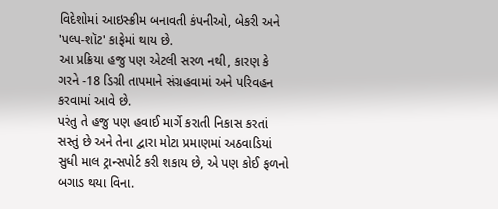વિદેશોમાં આઇસ્ક્રીમ બનાવતી કંપનીઓ, બેકરી અને 'પલ્પ-શૉટ' કાફેમાં થાય છે.
આ પ્રક્રિયા હજુ પણ એટલી સરળ નથી, કારણ કે ગરને -18 ડિગ્રી તાપમાને સંગ્રહવામાં અને પરિવહન કરવામાં આવે છે.
પરંતુ તે હજુ પણ હવાઈ માર્ગે કરાતી નિકાસ કરતાં સસ્તું છે અને તેના દ્વારા મોટા પ્રમાણમાં અઠવાડિયાં સુધી માલ ટ્રાન્સપોર્ટ કરી શકાય છે, એ પણ કોઈ ફળનો બગાડ થયા વિના.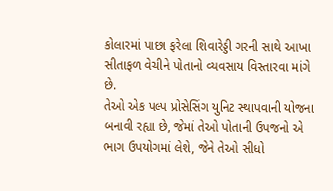કોલારમાં પાછા ફરેલા શિવારેડ્ડી ગરની સાથે આખા સીતાફળ વેચીને પોતાનો વ્યવસાય વિસ્તારવા માંગે છે.
તેઓ એક પલ્પ પ્રોસેસિંગ યુનિટ સ્થાપવાની યોજના બનાવી રહ્યા છે, જેમાં તેઓ પોતાની ઉપજનો એ ભાગ ઉપયોગમાં લેશે, જેને તેઓ સીધો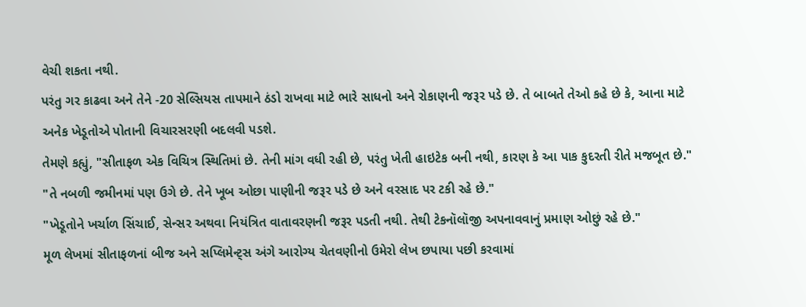વેચી શકતા નથી.
પરંતુ ગર કાઢવા અને તેને -20 સેલ્સિયસ તાપમાને ઠંડો રાખવા માટે ભારે સાધનો અને રોકાણની જરૂર પડે છે. તે બાબતે તેઓ કહે છે કે, આના માટે અનેક ખેડૂતોએ પોતાની વિચારસરણી બદલવી પડશે.
તેમણે કહ્યું, "સીતાફળ એક વિચિત્ર સ્થિતિમાં છે. તેની માંગ વધી રહી છે, પરંતુ ખેતી હાઇટેક બની નથી, કારણ કે આ પાક કુદરતી રીતે મજબૂત છે."
"તે નબળી જમીનમાં પણ ઉગે છે. તેને ખૂબ ઓછા પાણીની જરૂર પડે છે અને વરસાદ પર ટકી રહે છે."
"ખેડૂતોને ખર્ચાળ સિંચાઈ, સેન્સર અથવા નિયંત્રિત વાતાવરણની જરૂર પડતી નથી. તેથી ટેકનૉલૉજી અપનાવવાનું પ્રમાણ ઓછું રહે છે."
મૂળ લેખમાં સીતાફળનાં બીજ અને સપ્લિમેન્ટ્સ અંગે આરોગ્ય ચેતવણીનો ઉમેરો લેખ છપાયા પછી કરવામાં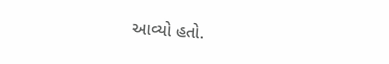આવ્યો હતો.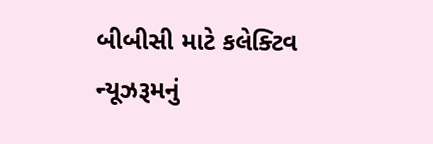બીબીસી માટે કલેક્ટિવ ન્યૂઝરૂમનું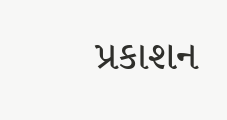પ્રકાશન